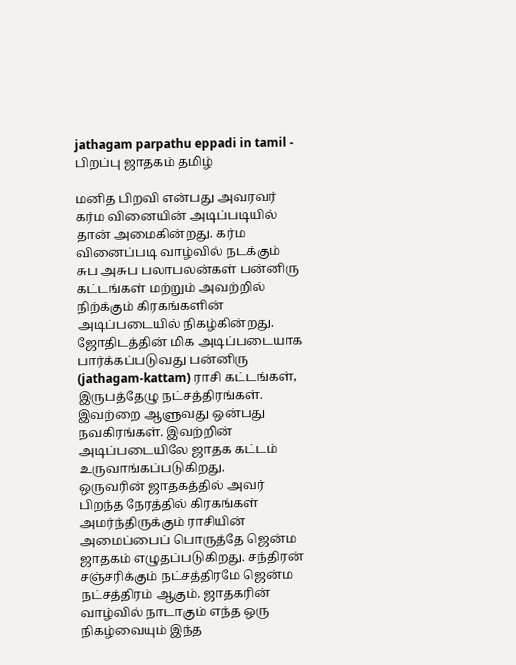jathagam parpathu eppadi in tamil - பிறப்பு ஜாதகம் தமிழ்

மனித பிறவி என்பது அவரவர் கர்ம வினையின் அடிப்படியில் தான் அமைகின்றது. கர்ம வினைப்படி வாழ்வில் நடக்கும் சுப அசுப பலாபலன்கள் பன்னிரு கட்டங்கள் மற்றும் அவற்றில் நிற்க்கும் கிரகங்களின் அடிப்படையில் நிகழ்கின்றது. ஜோதிடத்தின் மிக அடிப்படையாக பார்க்கப்படுவது பன்னிரு (jathagam-kattam) ராசி கட்டங்கள், இருபத்தேழு நட்சத்திரங்கள். இவற்றை ஆளுவது ஒன்பது நவகிரங்கள். இவற்றின் அடிப்படையிலே ஜாதக கட்டம் உருவாங்கப்படுகிறது.
ஒருவரின் ஜாதகத்தில் அவர் பிறந்த நேரத்தில் கிரகங்கள் அமர்ந்திருக்கும் ராசியின் அமைப்பைப் பொருத்தே ஜென்ம ஜாதகம் எழுதப்படுகிறது. சந்திரன் சஞ்சரிக்கும் நட்சத்திரமே ஜென்ம நட்சத்திரம் ஆகும். ஜாதகரின் வாழ்வில் நாடாகும் எந்த ஒரு நிகழ்வையும் இந்த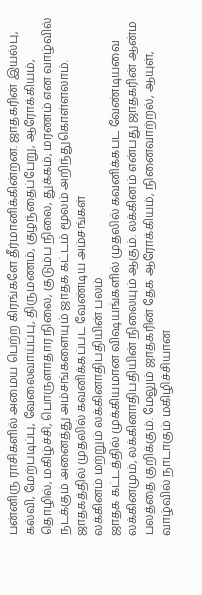பன்னிரு ராசிகளில் அமைய பெற்ற கிரங்களே தீர்மானிக்கின்றன. ஜாதகரின் இயல்பு, கல்வி, மேற்படிப்பு, வேலைவாய்ப்பு, திருமணம், குழந்தைப்பேறு, ஆரோக்கியம், தொழில், மகிழ்ச்சி, பொருளாதார நிலை, குடும்ப நிலை, துக்கம், மரணம் என வாழ்வில் நடக்கும் அனைத்து அம்சங்களையும் ஜாதக கட்டம் மூலம் அறிந்துகொள்ளலாம்.
ஜாதகத்தில் முதலில் கவனிக்கப்பட வேண்டிய அம்சங்கள்
லக்கினம் மற்றும் லக்கினாதிபதியின் பலம்
ஜாதக கட்டத்தில் முக்கியமான விஷயங்களில் முதலில் கவனிக்கபட வேண்டியவை லக்கினமும், லக்கினாதிபதியின் நிலையும் ஆகும். லக்கினம் என்பது ஜாதகரின் ஆன்ம பலத்தை குறிக்கும். மேலும் ஜாதகரின் தேக ஆரோக்கியம், நினைவாற்றல், ஆயுள், வாழ்வில் நாடாகும் மகிழிச்சியான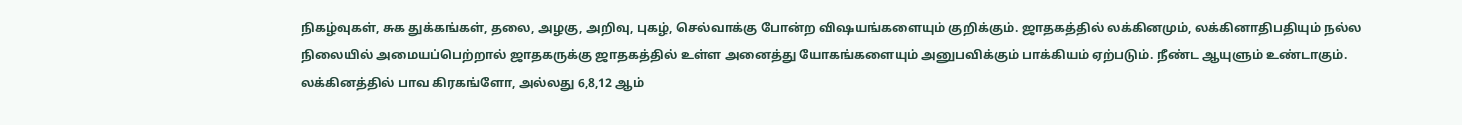நிகழ்வுகள், சுக துக்கங்கள், தலை, அழகு, அறிவு, புகழ், செல்வாக்கு போன்ற விஷயங்களையும் குறிக்கும். ஜாதகத்தில் லக்கினமும், லக்கினாதிபதியும் நல்ல நிலையில் அமையப்பெற்றால் ஜாதகருக்கு ஜாதகத்தில் உள்ள அனைத்து யோகங்களையும் அனுபவிக்கும் பாக்கியம் ஏற்படும். நீண்ட ஆயுளும் உண்டாகும்.
லக்கினத்தில் பாவ கிரகங்ளோ, அல்லது 6,8,12 ஆம்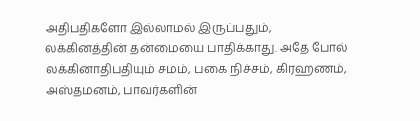அதிபதிகளோ இல்லாமல் இருப்பதும், லக்கினத்தின் தன்மையை பாதிக்காது. அதே போல் லக்கினாதிபதியும் சமம், பகை நிச்சம், கிரஹணம், அஸ்தமனம், பாவர்களின்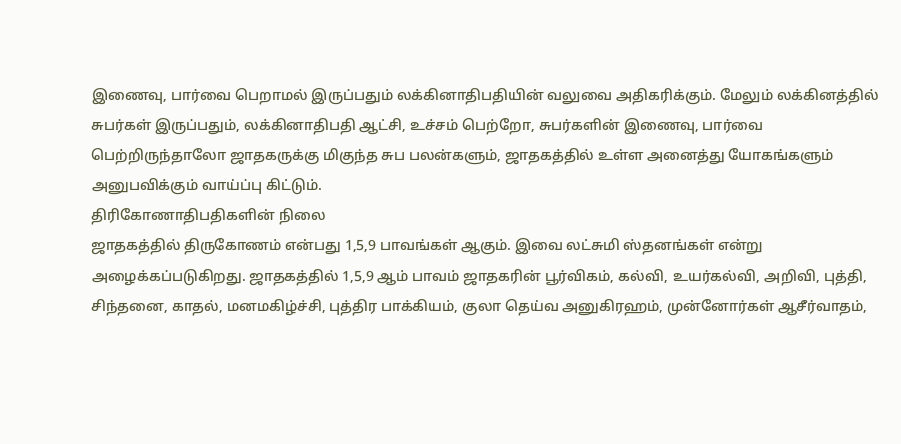இணைவு, பார்வை பெறாமல் இருப்பதும் லக்கினாதிபதியின் வலுவை அதிகரிக்கும். மேலும் லக்கினத்தில் சுபர்கள் இருப்பதும், லக்கினாதிபதி ஆட்சி, உச்சம் பெற்றோ, சுபர்களின் இணைவு, பார்வை பெற்றிருந்தாலோ ஜாதகருக்கு மிகுந்த சுப பலன்களும், ஜாதகத்தில் உள்ள அனைத்து யோகங்களும் அனுபவிக்கும் வாய்ப்பு கிட்டும்.
திரிகோணாதிபதிகளின் நிலை
ஜாதகத்தில் திருகோணம் என்பது 1,5,9 பாவங்கள் ஆகும். இவை லட்சுமி ஸ்தனங்கள் என்று அழைக்கப்படுகிறது. ஜாதகத்தில் 1,5,9 ஆம் பாவம் ஜாதகரின் பூர்விகம், கல்வி, உயர்கல்வி, அறிவி, புத்தி, சிந்தனை, காதல், மனமகிழ்ச்சி, புத்திர பாக்கியம், குலா தெய்வ அனுகிரஹம், முன்னோர்கள் ஆசீர்வாதம்,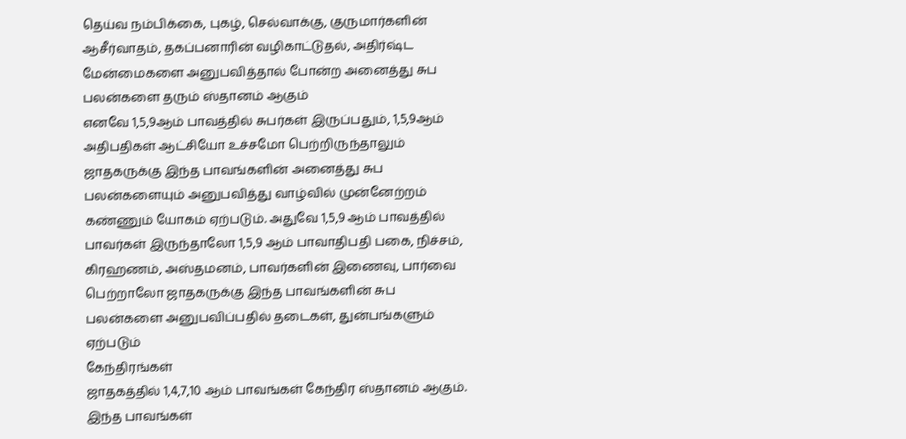தெய்வ நம்பிக்கை, புகழ், செல்வாக்கு, குருமார்களின் ஆசீர்வாதம், தகப்பனாரின் வழிகாட்டுதல், அதிர்ஷ்ட மேன்மைகளை அனுபவித்தால் போன்ற அனைத்து சுப பலன்களை தரும் ஸ்தானம் ஆகும்
எனவே 1,5,9ஆம் பாவத்தில் சுபர்கள் இருப்பதும், 1,5,9ஆம் அதிபதிகள் ஆட்சியோ உச்சமோ பெற்றிருந்தாலும் ஜாதகருக்கு இந்த பாவங்களின் அனைத்து சுப பலன்களையும் அனுபவித்து வாழ்வில் முன்னேற்றம் கண்ணும் யோகம் ஏற்படும். அதுவே 1,5,9 ஆம் பாவத்தில் பாவர்கள் இருந்தாலோ 1,5,9 ஆம் பாவாதிபதி பகை, நிச்சம், கிரஹணம், அஸ்தமனம், பாவர்களின் இணைவு, பார்வை பெற்றாலோ ஜாதகருக்கு இந்த பாவங்களின் சுப பலன்களை அனுபவிப்பதில் தடைகள், துன்பங்களும் ஏற்படும்
கேந்திரங்கள்
ஜாதகத்தில் 1,4,7,10 ஆம் பாவங்கள் கேந்திர ஸ்தானம் ஆகும். இந்த பாவங்கள்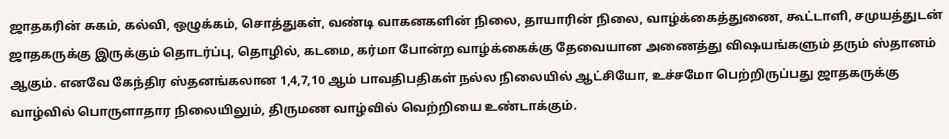ஜாதகரின் சுகம், கல்வி, ஒழுக்கம், சொத்துகள், வண்டி வாகனகளின் நிலை, தாயாரின் நிலை, வாழ்க்கைத்துணை, கூட்டாளி, சமுயத்துடன் ஜாதகருக்கு இருக்கும் தொடர்ப்பு, தொழில், கடமை, கர்மா போன்ற வாழ்க்கைக்கு தேவையான அணைத்து விஷயங்களும் தரும் ஸ்தானம் ஆகும். எனவே கேந்திர ஸ்தனங்கலான 1,4,7,10 ஆம் பாவதிபதிகள் நல்ல நிலையில் ஆட்சியோ, உச்சமோ பெற்றிருப்பது ஜாதகருக்கு வாழ்வில் பொருளாதார நிலையிலும், திருமண வாழ்வில் வெற்றியை உண்டாக்கும்.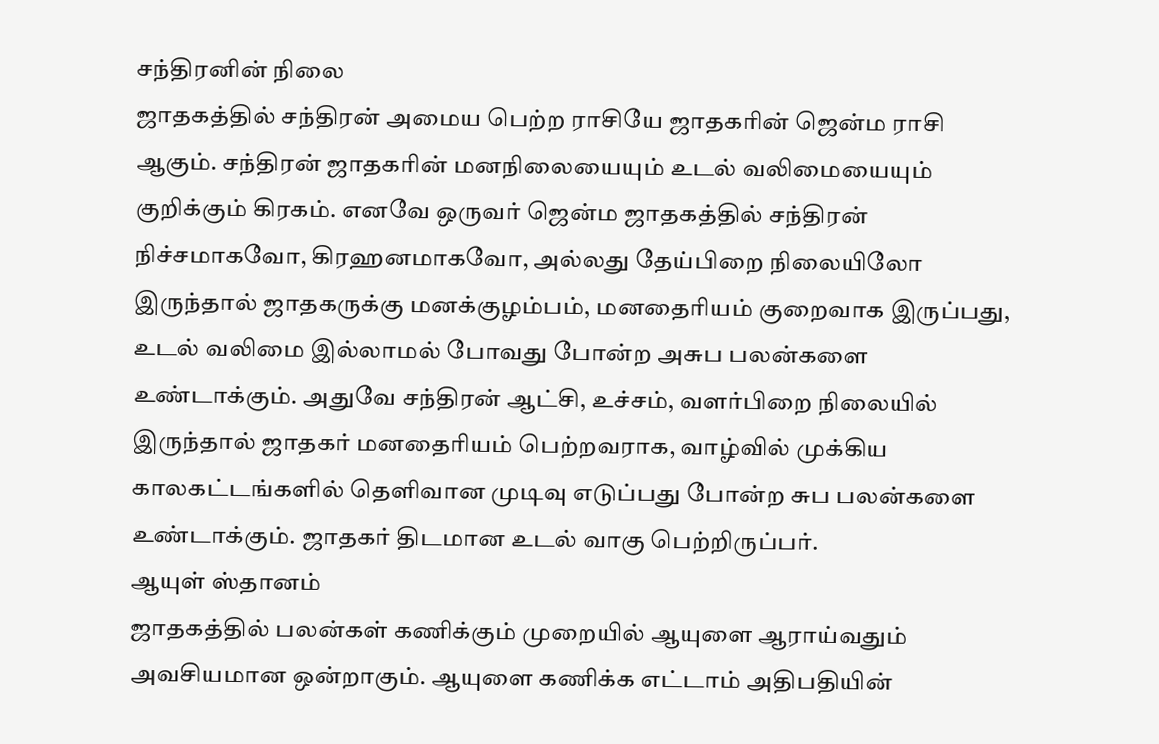சந்திரனின் நிலை
ஜாதகத்தில் சந்திரன் அமைய பெற்ற ராசியே ஜாதகரின் ஜென்ம ராசி ஆகும். சந்திரன் ஜாதகரின் மனநிலையையும் உடல் வலிமையையும் குறிக்கும் கிரகம். எனவே ஒருவர் ஜென்ம ஜாதகத்தில் சந்திரன் நிச்சமாகவோ, கிரஹனமாகவோ, அல்லது தேய்பிறை நிலையிலோ இருந்தால் ஜாதகருக்கு மனக்குழம்பம், மனதைரியம் குறைவாக இருப்பது, உடல் வலிமை இல்லாமல் போவது போன்ற அசுப பலன்களை உண்டாக்கும். அதுவே சந்திரன் ஆட்சி, உச்சம், வளர்பிறை நிலையில் இருந்தால் ஜாதகர் மனதைரியம் பெற்றவராக, வாழ்வில் முக்கிய காலகட்டங்களில் தெளிவான முடிவு எடுப்பது போன்ற சுப பலன்களை உண்டாக்கும். ஜாதகர் திடமான உடல் வாகு பெற்றிருப்பர்.
ஆயுள் ஸ்தானம்
ஜாதகத்தில் பலன்கள் கணிக்கும் முறையில் ஆயுளை ஆராய்வதும் அவசியமான ஒன்றாகும். ஆயுளை கணிக்க எட்டாம் அதிபதியின்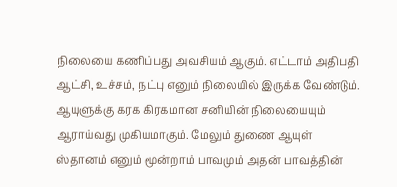நிலையை கணிப்பது அவசியம் ஆகும். எட்டாம் அதிபதி ஆட்சி, உச்சம், நட்பு எனும் நிலையில் இருக்க வேண்டும். ஆயுளுக்கு கரக கிரகமான சனியின் நிலையையும் ஆராய்வது முகியமாகும். மேலும் துணை ஆயுள் ஸ்தானம் எனும் மூன்றாம் பாவமும் அதன் பாவத்தின்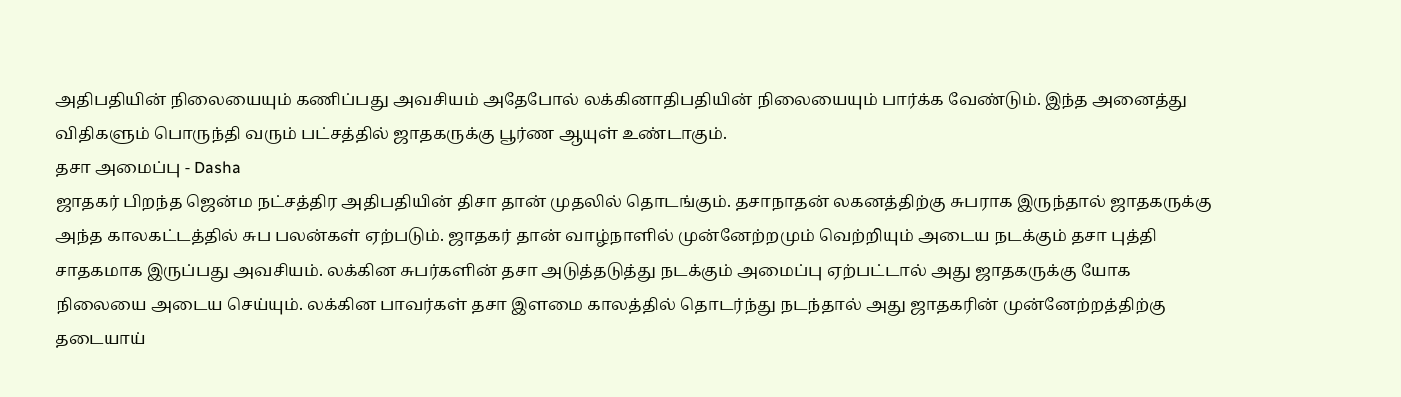அதிபதியின் நிலையையும் கணிப்பது அவசியம் அதேபோல் லக்கினாதிபதியின் நிலையையும் பார்க்க வேண்டும். இந்த அனைத்து விதிகளும் பொருந்தி வரும் பட்சத்தில் ஜாதகருக்கு பூர்ண ஆயுள் உண்டாகும்.
தசா அமைப்பு - Dasha
ஜாதகர் பிறந்த ஜென்ம நட்சத்திர அதிபதியின் திசா தான் முதலில் தொடங்கும். தசாநாதன் லகனத்திற்கு சுபராக இருந்தால் ஜாதகருக்கு அந்த காலகட்டத்தில் சுப பலன்கள் ஏற்படும். ஜாதகர் தான் வாழ்நாளில் முன்னேற்றமும் வெற்றியும் அடைய நடக்கும் தசா புத்தி சாதகமாக இருப்பது அவசியம். லக்கின சுபர்களின் தசா அடுத்தடுத்து நடக்கும் அமைப்பு ஏற்பட்டால் அது ஜாதகருக்கு யோக நிலையை அடைய செய்யும். லக்கின பாவர்கள் தசா இளமை காலத்தில் தொடர்ந்து நடந்தால் அது ஜாதகரின் முன்னேற்றத்திற்கு தடையாய்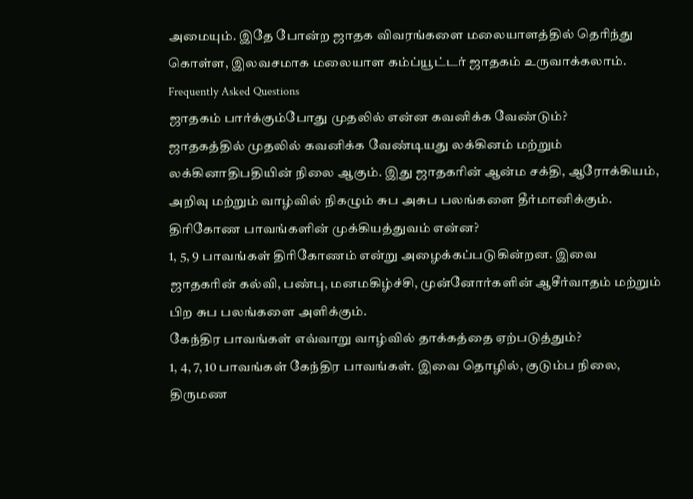அமையும். இதே போன்ற ஜாதக விவரங்களை மலையாளத்தில் தெரிந்து கொள்ள, இலவசமாக மலையாள கம்ப்யூட்டர் ஜாதகம் உருவாக்கலாம்.
Frequently Asked Questions
ஜாதகம் பார்க்கும்போது முதலில் என்ன கவனிக்க வேண்டும்?
ஜாதகத்தில் முதலில் கவனிக்க வேண்டியது லக்கினம் மற்றும் லக்கினாதிபதியின் நிலை ஆகும். இது ஜாதகரின் ஆன்ம சக்தி, ஆரோக்கியம், அறிவு மற்றும் வாழ்வில் நிகழும் சுப அசுப பலங்களை தீர்மானிக்கும்.
திரிகோண பாவங்களின் முக்கியத்துவம் என்ன?
1, 5, 9 பாவங்கள் திரிகோணம் என்று அழைக்கப்படுகின்றன. இவை ஜாதகரின் கல்வி, பண்பு, மனமகிழ்ச்சி, முன்னோர்களின் ஆசீர்வாதம் மற்றும் பிற சுப பலங்களை அளிக்கும்.
கேந்திர பாவங்கள் எவ்வாறு வாழ்வில் தாக்கத்தை ஏற்படுத்தும்?
1, 4, 7, 10 பாவங்கள் கேந்திர பாவங்கள். இவை தொழில், குடும்ப நிலை, திருமண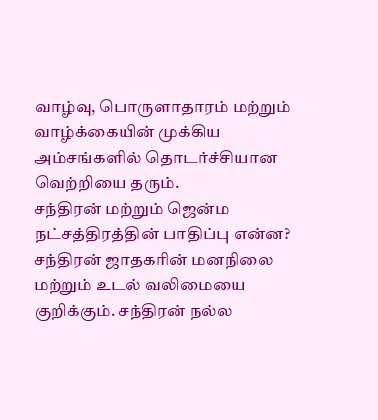வாழ்வு, பொருளாதாரம் மற்றும் வாழ்க்கையின் முக்கிய அம்சங்களில் தொடர்ச்சியான வெற்றியை தரும்.
சந்திரன் மற்றும் ஜென்ம நட்சத்திரத்தின் பாதிப்பு என்ன?
சந்திரன் ஜாதகரின் மனநிலை மற்றும் உடல் வலிமையை குறிக்கும். சந்திரன் நல்ல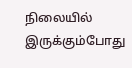நிலையில் இருக்கும்போது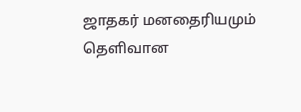ஜாதகர் மனதைரியமும் தெளிவான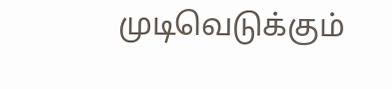முடிவெடுக்கும்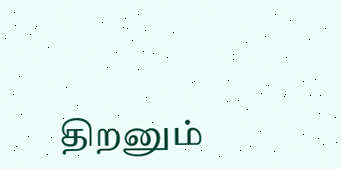திறனும்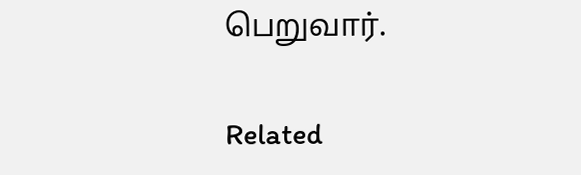பெறுவார்.

Related